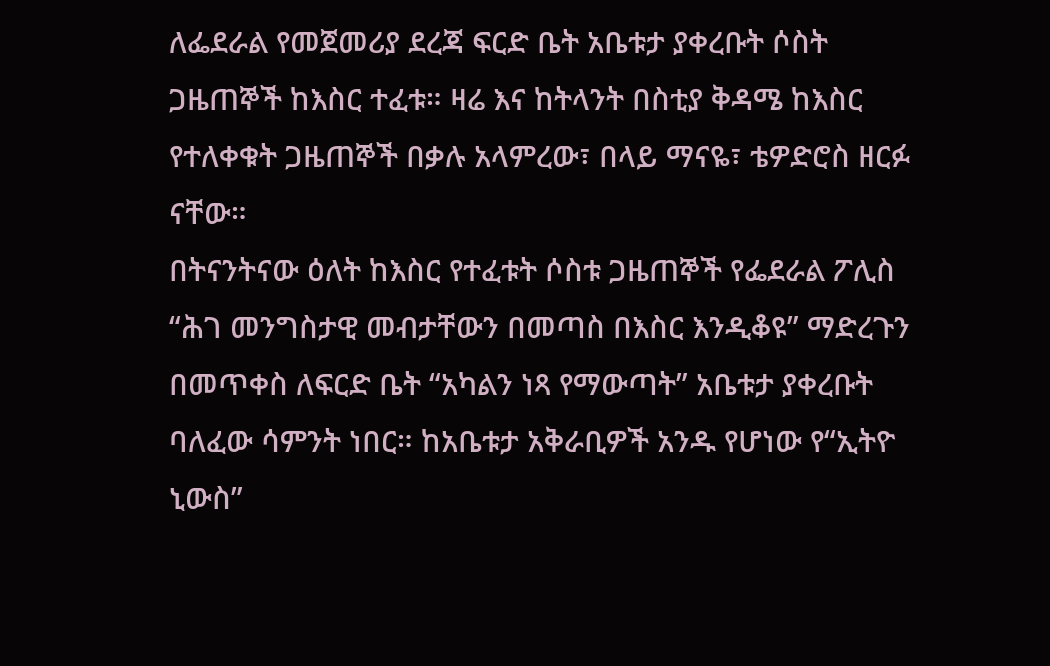ለፌደራል የመጀመሪያ ደረጃ ፍርድ ቤት አቤቱታ ያቀረቡት ሶስት ጋዜጠኞች ከእስር ተፈቱ። ዛሬ እና ከትላንት በስቲያ ቅዳሜ ከእስር የተለቀቁት ጋዜጠኞች በቃሉ አላምረው፣ በላይ ማናዬ፣ ቴዎድሮስ ዘርፉ ናቸው።
በትናንትናው ዕለት ከእስር የተፈቱት ሶስቱ ጋዜጠኞች የፌደራል ፖሊስ “ሕገ መንግስታዊ መብታቸውን በመጣስ በእስር እንዲቆዩ” ማድረጉን በመጥቀስ ለፍርድ ቤት “አካልን ነጻ የማውጣት” አቤቱታ ያቀረቡት ባለፈው ሳምንት ነበር። ከአቤቱታ አቅራቢዎች አንዱ የሆነው የ“ኢትዮ ኒውስ”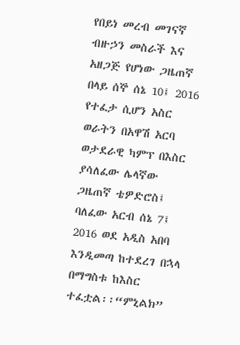የበይነ መረብ መገናኛ ብዙኃን መስራች እና አዘጋጅ የሆነው ጋዜጠኛ በላይ ሰኞ ሰኔ 10፤ 2016 የተፈታ ሲሆን አስር ወራትን በአዋሽ አርባ ወታደራዊ ካምፕ በእስር ያሳለፈው ሌላኛው ጋዜጠኛ ቴዎድሮስ፤ ባለፈው አርብ ሰኔ 7፤ 2016 ወደ አዲስ አበባ እንዲመጣ ከተደረገ በኋላ በማግስቱ ከእስር ተፈቷል፡፡“ምኒልክ”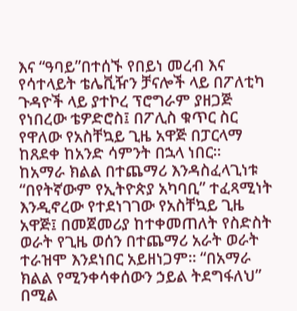እና “ዓባይ”በተሰኙ የበይነ መረብ እና የሳተላይት ቴሌቪዥን ቻናሎች ላይ በፖለቲካ ጉዳዮች ላይ ያተኮረ ፕሮግራም ያዘጋጅ የነበረው ቴዎድሮስ፤ በፖሊስ ቁጥር ስር የዋለው የአስቸኳይ ጊዜ አዋጅ በፓርላማ ከጸደቀ ከአንድ ሳምንት በኋላ ነበር።
ከአማራ ክልል በተጨማሪ እንዳስፈላጊነቱ “በየትኛውም የኢትዮጵያ አካባቢ” ተፈጻሚነት እንዲኖረው የተደነገገው የአስቸኳይ ጊዜ አዋጅ፤ በመጀመሪያ ከተቀመጠለት የስድስት ወራት የጊዜ ወሰን በተጨማሪ አራት ወራት ተራዝሞ እንደነበር አይዘነጋም። “በአማራ ክልል የሚንቀሳቀሰውን ኃይል ትደግፋለህ” በሚል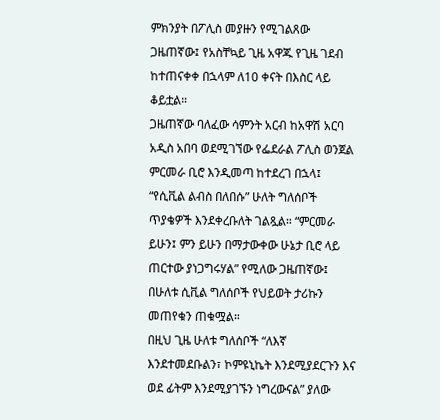ምክንያት በፖሊስ መያዙን የሚገልጸው ጋዜጠኛው፤ የአስቸኳይ ጊዜ አዋጁ የጊዜ ገደብ ከተጠናቀቀ በኋላም ለ10 ቀናት በእስር ላይ ቆይቷል።
ጋዜጠኛው ባለፈው ሳምንት አርብ ከአዋሽ አርባ አዲስ አበባ ወደሚገኘው የፌደራል ፖሊስ ወንጀል ምርመራ ቢሮ እንዲመጣ ከተደረገ በኋላ፤ “የሲቪል ልብስ በለበሱ” ሁለት ግለሰቦች ጥያቄዎች እንደቀረቡለት ገልጿል። “ምርመራ ይሁን፤ ምን ይሁን በማታውቀው ሁኔታ ቢሮ ላይ ጠርተው ያነጋግሩሃል” የሚለው ጋዜጠኛው፤ በሁለቱ ሲቪል ግለሰቦች የህይወት ታሪኩን መጠየቁን ጠቁሟል።
በዚህ ጊዜ ሁለቱ ግለሰቦች “ለእኛ እንደተመደቡልን፣ ኮምዩኒኬት እንደሚያደርጉን እና ወደ ፊትም እንደሚያገኙን ነግረውናል” ያለው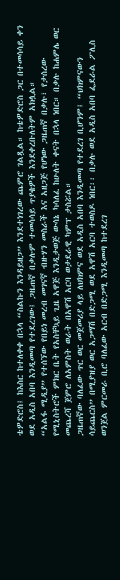ቴዎድሮስ፤ ከእስር ከተለቀቀ በኋላ “ስልኩን እንዳይዘጋ” እንደተነገረው ጨምሮ ገልጿል። ከቴዎድሮስ ጋር በተመሳሳይ ቀን ወደ አዲስ አበባ እንዲመጣ የተደረገው፤ ጋዜጠኛ በቃሉም ተመሳሳይ ጥያቄዎች እንደቀረቡለትም አክሏል።
“አልፋ ሚዲያ” የተሰኘው የበይነ መረብ መገናኛ ብዙሃን መስራች እና አዘጋጅ የሆነው ጋዜጠኛ በቃሉ፣ የታሰረው የሚኒስትሮች ምክር ቤት የአስቸኳይ ጊዜ አዋጅ እንዲታወጅ ውሳኔ ካሳለፈ ከሁለት ቀናት በኋላ ነበር። በቃሉ ከሐምሌ ወር መጨረሻ ጀምሮ ለአምስት ወራት በአዋሽ አርባ ወታደራዊ ካምፕ ታስሯል።
ጋዜጠኛው ባለፈው ጥር ወር መጀመሪያ ላይ ለህክምና ወደ አዲስ አበባ እንዲመጣ የተደረገ ቢሆንም፤ “ህክምናውን ሳይጨርስ” በሚያዝያ ወር አጋማሽ በድጋሚ ወደ አዋሽ አርባ ተወስዶ ነበር፡፡ በቃሉ ወደ አዲስ አበባ ፌደራል ፖሊስ ወንጀል ምርመራ ቢሮ ባለፈው አርብ በድጋሚ እንዲመጣ ከተደረገ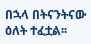በኋላ በትናንትናው ዕለት ተፈቷል፡፡